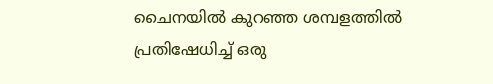ചൈനയിൽ കുറഞ്ഞ ശമ്പളത്തിൽ പ്രതിഷേധിച്ച് ഒരു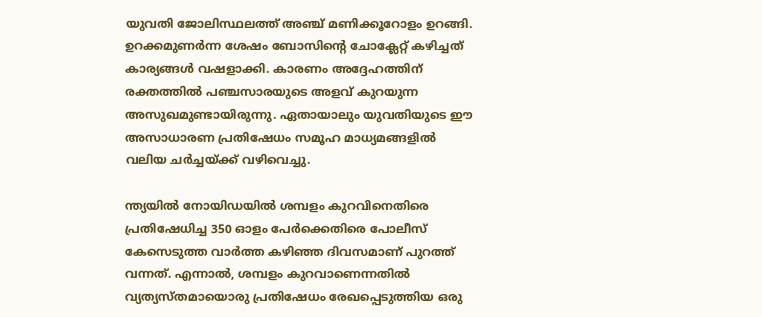യുവതി ജോലിസ്ഥലത്ത് അഞ്ച് മണിക്കൂറോളം ഉറങ്ങി. ഉറക്കമുണർന്ന ശേഷം ബോസിന്റെ ചോക്ലേറ്റ് കഴിച്ചത് കാര്യങ്ങൾ വഷളാക്കി. കാരണം അദ്ദേഹത്തിന് രക്തത്തിൽ പഞ്ചസാരയുടെ അളവ് കുറയുന്ന അസുഖമുണ്ടായിരുന്നു. ഏതായാലും യുവതിയുടെ ഈ അസാധാരണ പ്രതിഷേധം സമൂഹ മാധ്യമങ്ങളിൽ വലിയ ചർച്ചയ്ക്ക് വഴിവെച്ചു.

ന്ത്യയിൽ നോയിഡയിൽ ശമ്പളം കുറവിനെതിരെ പ്രതിഷേധിച്ച 350 ഓളം പേർക്കെതിരെ പോലീസ് കേസെടുത്ത വാർത്ത കഴിഞ്ഞ ദിവസമാണ് പുറത്ത് വന്നത്. എന്നാൽ, ശമ്പളം കുറവാണെന്നതിൽ വ്യത്യസ്തമായൊരു പ്രതിഷേധം രേഖപ്പെടുത്തിയ ഒരു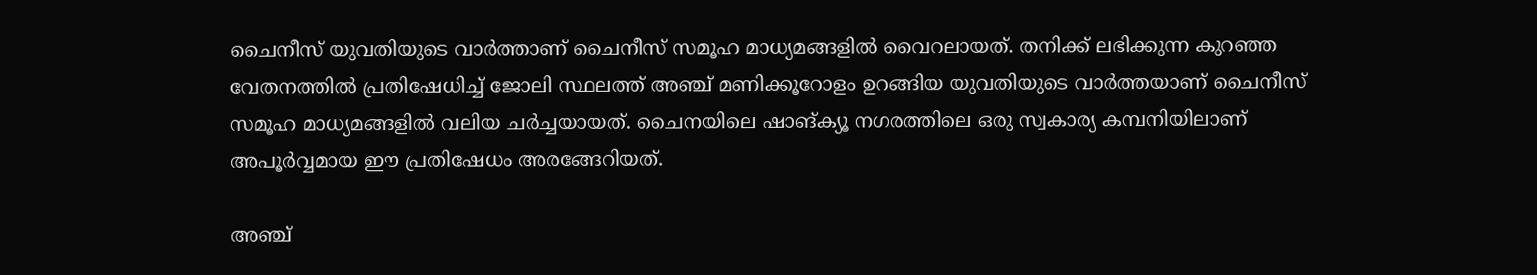ചൈനീസ് യുവതിയുടെ വാർത്താണ് ചൈനീസ് സമൂഹ മാധ്യമങ്ങളിൽ വൈറലായത്. തനിക്ക് ലഭിക്കുന്ന കുറഞ്ഞ വേതനത്തിൽ പ്രതിഷേധിച്ച് ജോലി സ്ഥലത്ത് അഞ്ച് മണിക്കൂറോളം ഉറങ്ങിയ യുവതിയുടെ വാർത്തയാണ് ചൈനീസ് സമൂഹ മാധ്യമങ്ങളിൽ വലിയ ചർച്ചയായത്. ചൈനയിലെ ഷാങ്‌ക്യൂ നഗരത്തിലെ ഒരു സ്വകാര്യ കമ്പനിയിലാണ് അപൂർവ്വമായ ഈ പ്രതിഷേധം അരങ്ങേറിയത്.

അഞ്ച്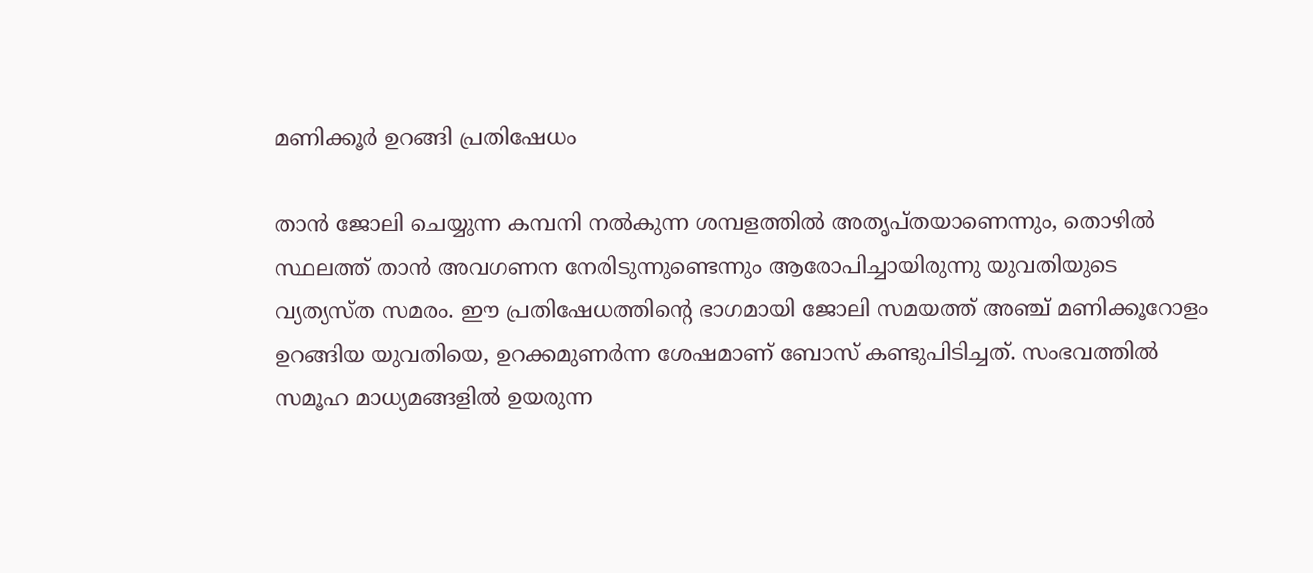മണിക്കൂർ ഉറങ്ങി പ്രതിഷേധം

താൻ ജോലി ചെയ്യുന്ന കമ്പനി നൽകുന്ന ശമ്പളത്തിൽ അതൃപ്തയാണെന്നും, തൊഴിൽ സ്ഥലത്ത് താൻ അവഗണന നേരിടുന്നുണ്ടെന്നും ആരോപിച്ചായിരുന്നു യുവതിയുടെ വ്യത്യസ്ത സമരം. ഈ പ്രതിഷേധത്തിന്‍റെ ഭാഗമായി ജോലി സമയത്ത് അഞ്ച് മണിക്കൂറോളം ഉറങ്ങിയ യുവതിയെ, ഉറക്കമുണർന്ന ശേഷമാണ് ബോസ് കണ്ടുപിടിച്ചത്. സംഭവത്തിൽ സമൂഹ മാധ്യമങ്ങളിൽ ഉയരുന്ന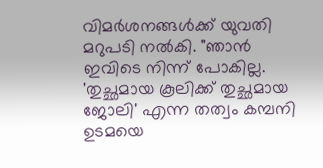വിമർശനങ്ങൾക്ക് യുവതി മറുപടി നൽകി. "ഞാൻ ഇവിടെ നിന്ന് പോകില്ല. 'തുച്ഛമായ കൂലിക്ക് തുച്ഛമായ ജോലി' എന്ന തത്വം കമ്പനി ഉടമയെ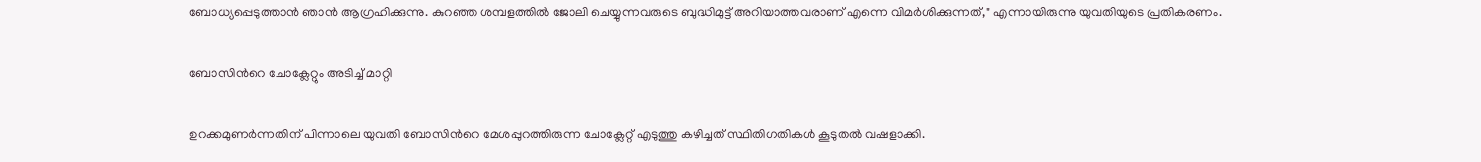ബോധ്യപ്പെടുത്താൻ ഞാൻ ആഗ്രഹിക്കുന്നു. കുറഞ്ഞ ശമ്പളത്തിൽ ജോലി ചെയ്യുന്നവരുടെ ബുദ്ധിമുട്ട് അറിയാത്തവരാണ് എന്നെ വിമർശിക്കുന്നത്," എന്നായിരുന്നു യുവതിയുടെ പ്രതികരണം.

ബോസിന്‍റെ ചോക്ലേറ്റും അടിച്ച് മാറ്റി

ഉറക്കമുണർന്നതിന് പിന്നാലെ യുവതി ബോസിന്‍റെ മേശപ്പുറത്തിരുന്ന ചോക്ലേറ്റ് എടുത്തു കഴിച്ചത് സ്ഥിതിഗതികൾ കൂടുതൽ വഷളാക്കി.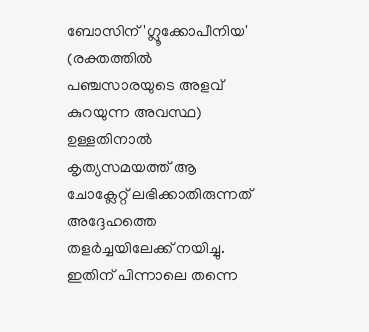ബോസിന് 'ഗ്ലൂക്കോപീനിയ' (രക്തത്തിൽ പഞ്ചസാരയുടെ അളവ് കുറയുന്ന അവസ്ഥ) ഉള്ളതിനാൽ കൃത്യസമയത്ത് ആ ചോക്ലേറ്റ് ലഭിക്കാതിരുന്നത് അദ്ദേഹത്തെ തളർച്ചയിലേക്ക് നയിച്ചു. ഇതിന് പിന്നാലെ തന്നെ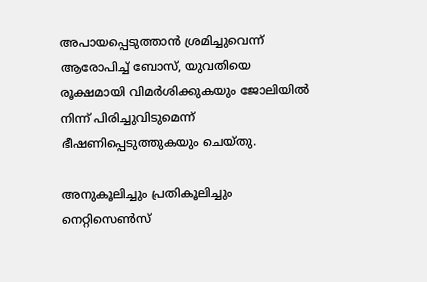അപായപ്പെടുത്താൻ ശ്രമിച്ചുവെന്ന് ആരോപിച്ച് ബോസ്, യുവതിയെ രൂക്ഷമായി വിമർശിക്കുകയും ജോലിയിൽ നിന്ന് പിരിച്ചുവിടുമെന്ന് ഭീഷണിപ്പെടുത്തുകയും ചെയ്തു.

അനുകൂലിച്ചും പ്രതികൂലിച്ചും നെറ്റിസെൺസ്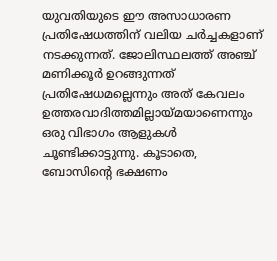യുവതിയുടെ ഈ അസാധാരണ പ്രതിഷേധത്തിന് വലിയ ചർച്ചകളാണ് നടക്കുന്നത്. ജോലിസ്ഥലത്ത് അഞ്ച് മണിക്കൂർ ഉറങ്ങുന്നത് പ്രതിഷേധമല്ലെന്നും അത് കേവലം ഉത്തരവാദിത്തമില്ലായ്മയാണെന്നും ഒരു വിഭാഗം ആളുകൾ ചൂണ്ടിക്കാട്ടുന്നു. കൂടാതെ, ബോസിന്‍റെ ഭക്ഷണം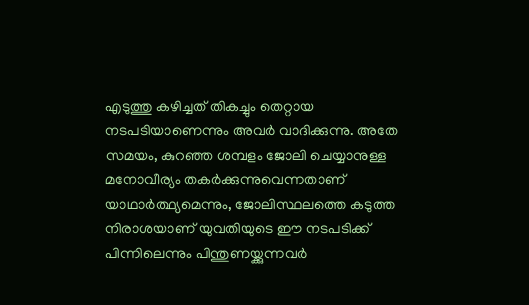എടുത്തു കഴിച്ചത് തികച്ചും തെറ്റായ നടപടിയാണെന്നും അവർ വാദിക്കുന്നു. അതേ സമയം, കുറഞ്ഞ ശമ്പളം ജോലി ചെയ്യാനുള്ള മനോവീര്യം തകർക്കുന്നുവെന്നതാണ് യാഥാർത്ഥ്യമെന്നും, ജോലിസ്ഥലത്തെ കടുത്ത നിരാശയാണ് യുവതിയുടെ ഈ നടപടിക്ക് പിന്നിലെന്നും പിന്തുണയ്ക്കുന്നവർ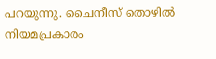പറയുന്നു. ചൈനീസ് തൊഴിൽ നിയമപ്രകാരം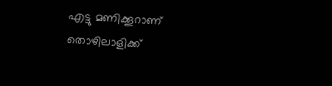എട്ടു മണിക്കൂറാണ് തൊഴിലാളിക്ക്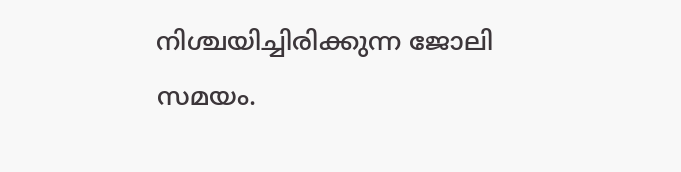നിശ്ചയിച്ചിരിക്കുന്ന ജോലി സമയം.